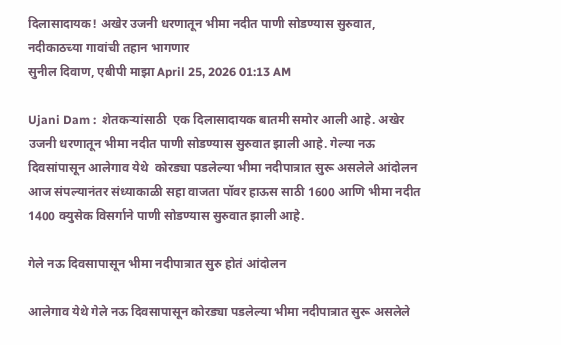दिलासादायक! अखेर उजनी धरणातून भीमा नदीत पाणी सोडण्यास सुरुवात, नदीकाठच्या गावांची तहान भागणार
सुनील दिवाण, एबीपी माझा April 25, 2026 01:13 AM

Ujani Dam :  शेतकऱ्यांसाठी  एक दिलासादायक बातमी समोर आली आहे. अखेर उजनी धरणातून भीमा नदीत पाणी सोडण्यास सुरुवात झाली आहे. गेल्या नऊ दिवसांपासून आलेगाव येथे  कोरड्या पडलेल्या भीमा नदीपात्रात सुरू असलेले आंदोलन आज संपल्यानंतर संध्याकाळी सहा वाजता पॉवर हाऊस साठी 1600 आणि भीमा नदीत 1400 क्युसेक विसर्गाने पाणी सोडण्यास सुरुवात झाली आहे.

गेले नऊ दिवसापासून भीमा नदीपात्रात सुरु होतं आंदोलन

आलेगाव येथे गेले नऊ दिवसापासून कोरड्या पडलेल्या भीमा नदीपात्रात सुरू असलेले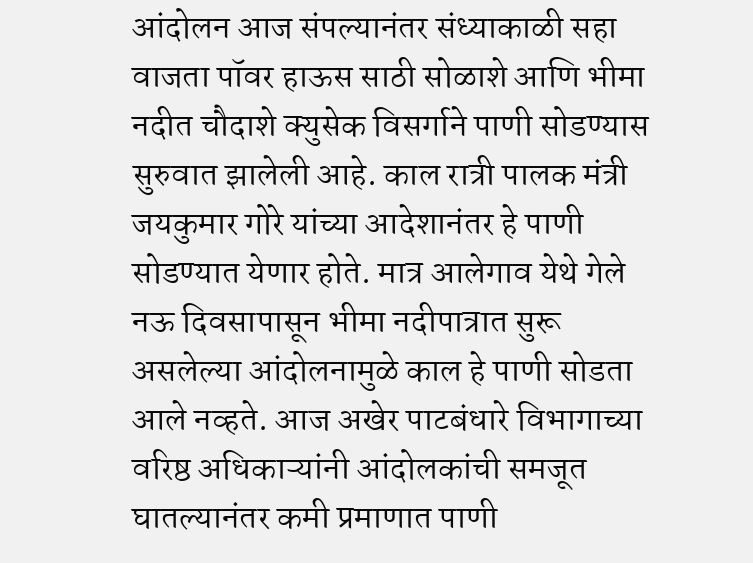आंदोलन आज संपल्यानंतर संध्याकाळी सहा वाजता पॉवर हाऊस साठी सोळाशे आणि भीमा नदीत चौदाशे क्युसेक विसर्गाने पाणी सोडण्यास सुरुवात झालेली आहे. काल रात्री पालक मंत्री जयकुमार गोरे यांच्या आदेशानंतर हे पाणी सोडण्यात येणार होते. मात्र आलेगाव येथे गेले नऊ दिवसापासून भीमा नदीपात्रात सुरू असलेल्या आंदोलनामुळे काल हे पाणी सोडता आले नव्हते. आज अखेर पाटबंधारे विभागाच्या वरिष्ठ अधिकाऱ्यांनी आंदोलकांची समजूत घातल्यानंतर कमी प्रमाणात पाणी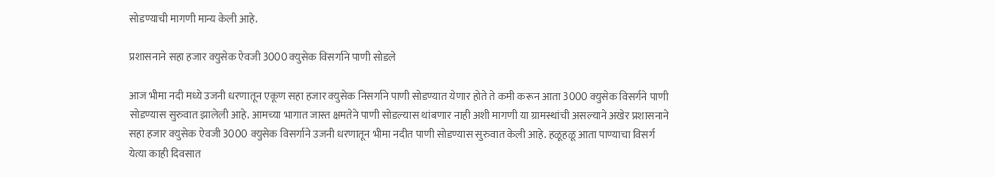सोडण्याची मागणी मान्य केली आहे.

प्रशासनाने सहा हजार क्युसेक ऐवजी 3000 क्युसेक विसर्गाने पाणी सोडले

आज भीमा नदी मध्ये उजनी धरणातून एकूण सहा हजार क्युसेक निसर्गाने पाणी सोडण्यात येणार होते ते कमी करून आता 3000 क्युसेक विसर्गने पाणी सोडण्यास सुरुवात झालेली आहे. आमच्या भागात जास्त क्षमतेने पाणी सोडल्यास थांबणार नाही अशी मागणी या ग्रामस्थांची असल्याने अखेर प्रशासनाने सहा हजार क्युसेक ऐवजी 3000 क्युसेक विसर्गाने उजनी धरणातून भीमा नदीत पाणी सोडण्यास सुरुवात केली आहे. हळूहळू आता पाण्याचा विसर्ग येत्या काही दिवसात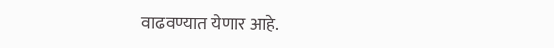वाढवण्यात येणार आहे.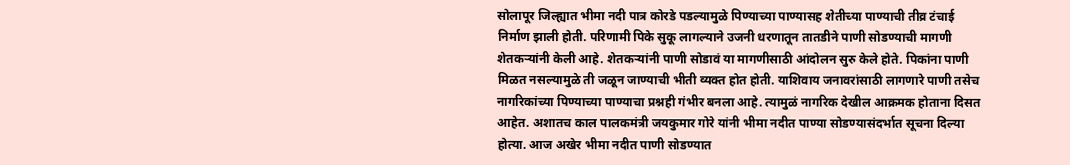सोलापूर जिल्ह्यात भीमा नदी पात्र कोरडे पडल्यामुळे पिण्याच्या पाण्यासह शेतीच्या पाण्याची तीव्र टंचाई निर्माण झाली होती. परिणामी पिके सुकू लागल्याने उजनी धरणातून तातडीने पाणी सोडण्याची मागणी शेतकऱ्यांनी केली आहे. शेतकऱ्यांनी पाणी सोडावं या मागणीसाठी आंदोलन सुरु केले होते. पिकांना पाणी मिळत नसल्यामुळे ती जळून जाण्याची भीती व्यक्त होत होती. याशिवाय जनावरांसाठी लागणारे पाणी तसेच नागरिकांच्या पिण्याच्या पाण्याचा प्रश्नही गंभीर बनला आहे. त्यामुळं नागरिक देखील आक्रमक होताना दिसत आहेत. अशातच काल पालकमंत्री जयकुमार गोरे यांनी भीमा नदीत पाण्या सोडण्यासंदर्भात सूचना दिल्या होत्या. आज अखेर भीमा नदीत पाणी सोडण्यात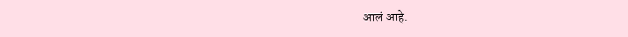आलं आहे.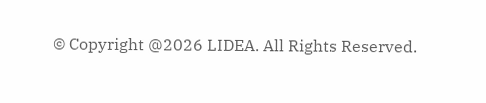© Copyright @2026 LIDEA. All Rights Reserved.